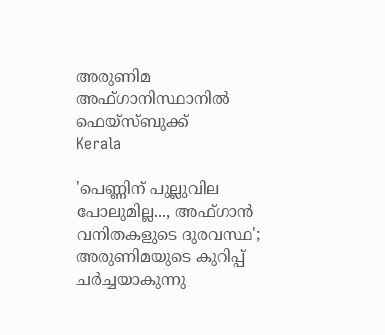അരുണിമ അഫ്ഗാനിസ്ഥാനിൽ  ഫെയ്സ്ബുക്ക്
Kerala

'പെണ്ണിന് പുല്ലുവില പോലുമില്ല..., അഫ്ഗാന്‍ വനിതകളുടെ ദുരവസ്ഥ'; അരുണിമയുടെ കുറിപ്പ് ചര്‍ച്ചയാകുന്നു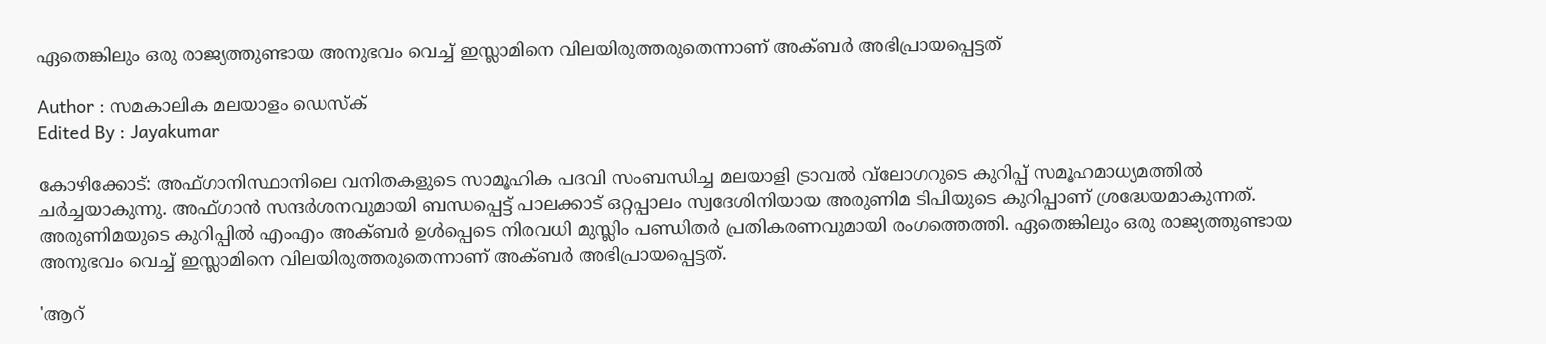ഏതെങ്കിലും ഒരു രാജ്യത്തുണ്ടായ അനുഭവം വെച്ച് ഇസ്ലാമിനെ വിലയിരുത്തരുതെന്നാണ് അക്ബര്‍ അഭിപ്രായപ്പെട്ടത്

Author : സമകാലിക മലയാളം ഡെസ്ക്
Edited By : Jayakumar

കോഴിക്കോട്: അഫ്ഗാനിസ്ഥാനിലെ വനിതകളുടെ സാമൂഹിക പദവി സംബന്ധിച്ച മലയാളി ട്രാവല്‍ വ്‌ലോഗറുടെ കുറിപ്പ് സമൂഹമാധ്യമത്തില്‍ ചര്‍ച്ചയാകുന്നു. അഫ്ഗാന്‍ സന്ദര്‍ശനവുമായി ബന്ധപ്പെട്ട് പാലക്കാട് ഒറ്റപ്പാലം സ്വദേശിനിയായ അരുണിമ ടിപിയുടെ കുറിപ്പാണ് ശ്രദ്ധേയമാകുന്നത്. അരുണിമയുടെ കുറിപ്പില്‍ എംഎം അക്ബര്‍ ഉള്‍പ്പെടെ നിരവധി മുസ്ലിം പണ്ഡിതര്‍ പ്രതികരണവുമായി രംഗത്തെത്തി. ഏതെങ്കിലും ഒരു രാജ്യത്തുണ്ടായ അനുഭവം വെച്ച് ഇസ്ലാമിനെ വിലയിരുത്തരുതെന്നാണ് അക്ബര്‍ അഭിപ്രായപ്പെട്ടത്.

'ആറ്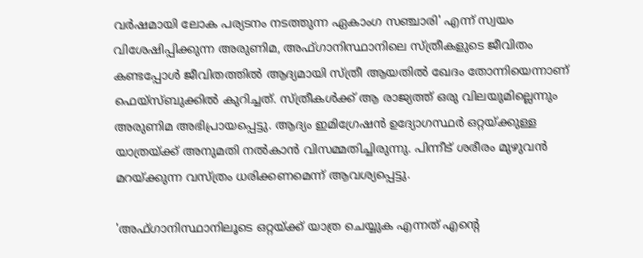വര്‍ഷമായി ലോക പര്യടനം നടത്തുന്ന ഏകാംഗ സഞ്ചാരി' എന്ന് സ്വയം വിശേഷിപ്പിക്കുന്ന അരുണിമ, അഫ്ഗാനിസ്ഥാനിലെ സ്ത്രീകളുടെ ജീവിതം കണ്ടപ്പോള്‍ ജീവിതത്തില്‍ ആദ്യമായി സ്ത്രീ ആയതില്‍ ഖേദം തോന്നിയെന്നാണ് ഫെയ്‌സ്ബുക്കില്‍ കുറിച്ചത്. സ്ത്രീകള്‍ക്ക് ആ രാജ്യത്ത് ഒരു വിലയുമില്ലെന്നും അരുണിമ അഭിപ്രായപ്പെട്ടു. ആദ്യം ഇമിഗ്രേഷന്‍ ഉദ്യോഗസ്ഥര്‍ ഒറ്റയ്ക്കുള്ള യാത്രയ്ക്ക് അനുമതി നല്‍കാന്‍ വിസമ്മതിച്ചിരുന്നു. പിന്നീട് ശരീരം മുഴുവന്‍ മറയ്ക്കുന്ന വസ്ത്രം ധരിക്കണമെന്ന് ആവശ്യപ്പെട്ടു.

'അഫ്ഗാനിസ്ഥാനിലൂടെ ഒറ്റയ്ക്ക് യാത്ര ചെയ്യുക എന്നത് എന്റെ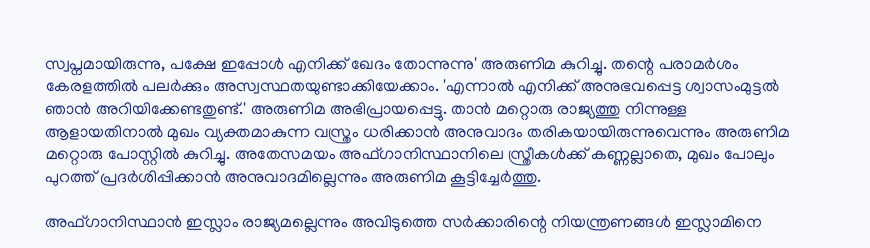സ്വപ്നമായിരുന്നു, പക്ഷേ ഇപ്പോള്‍ എനിക്ക് ഖേദം തോന്നുന്നു' അരുണിമ കുറിച്ചു. തന്റെ പരാമര്‍ശം കേരളത്തില്‍ പലര്‍ക്കും അസ്വസ്ഥതയുണ്ടാക്കിയേക്കാം. 'എന്നാല്‍ എനിക്ക് അനുഭവപ്പെട്ട ശ്വാസംമുട്ടല്‍ ഞാന്‍ അറിയിക്കേണ്ടതുണ്ട്.' അരുണിമ അഭിപ്രായപ്പെട്ടു. താന്‍ മറ്റൊരു രാജ്യത്തു നിന്നുള്ള ആളായതിനാല്‍ മുഖം വ്യക്തമാകുന്ന വസ്ത്രം ധരിക്കാന്‍ അനുവാദം തരികയായിരുന്നുവെന്നും അരുണിമ മറ്റൊരു പോസ്റ്റില്‍ കുറിച്ചു. അതേസമയം അഫ്ഗാനിസ്ഥാനിലെ സ്ത്രീകള്‍ക്ക് കണ്ണല്ലാതെ, മുഖം പോലും പുറത്ത് പ്രദര്‍ശിപ്പിക്കാന്‍ അനുവാദമില്ലെന്നും അരുണിമ കൂട്ടിച്ചേര്‍ത്തു.

അഫ്ഗാനിസ്ഥാന്‍ ഇസ്ലാം രാജ്യമല്ലെന്നും അവിടുത്തെ സര്‍ക്കാരിന്റെ നിയന്ത്രണങ്ങള്‍ ഇസ്ലാമിനെ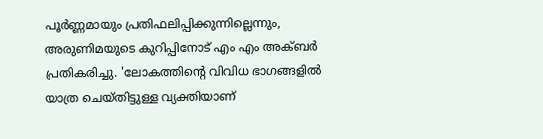പൂര്‍ണ്ണമായും പ്രതിഫലിപ്പിക്കുന്നില്ലെന്നും, അരുണിമയുടെ കുറിപ്പിനോട് എം എം അക്ബര്‍ പ്രതികരിച്ചു. 'ലോകത്തിന്റെ വിവിധ ഭാഗങ്ങളില്‍ യാത്ര ചെയ്തിട്ടുള്ള വ്യക്തിയാണ്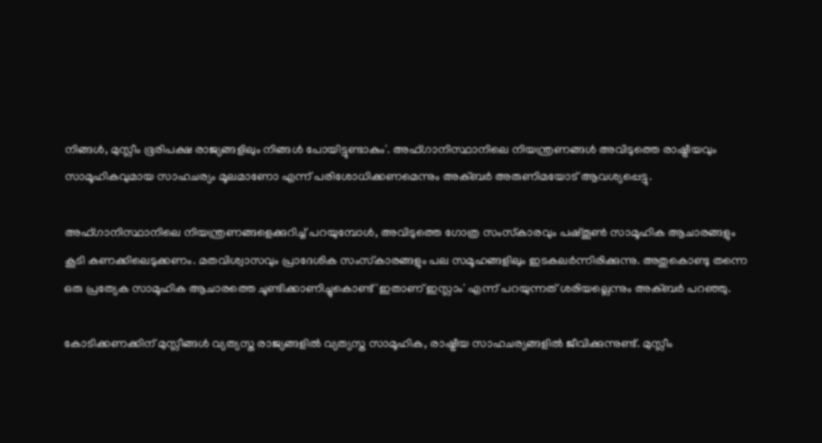നിങ്ങള്‍, മുസ്ലീം ഭൂരിപക്ഷ രാജ്യങ്ങളിലും നിങ്ങള്‍ പോയിട്ടുണ്ടാകും'. അഫ്ഗാനിസ്ഥാനിലെ നിയന്ത്രണങ്ങള്‍ അവിടുത്തെ രാഷ്ട്രീയവും സാമൂഹികവുമായ സാഹചര്യം മൂലമാണോ എന്ന് പരിശോധിക്കണമെന്നും അക്ബര്‍ അരുണിമയോട് ആവശ്യപ്പെട്ടു.

അഫ്ഗാനിസ്ഥാനിലെ നിയന്ത്രണങ്ങളെക്കുറിച്ച് പറയുമ്പോള്‍, അവിടുത്തെ ഗോത്ര സംസ്‌കാരവും പഷ്തൂണ്‍ സാമൂഹിക ആചാരങ്ങളും കൂടി കണക്കിലെടുക്കണം. മതവിശ്വാസവും പ്രാദേശിക സംസ്‌കാരങ്ങളും പല സമൂഹങ്ങളിലും ഇടകലര്‍ന്നിരിക്കുന്നു. അതുകൊണ്ടു തന്നെ ഒരു പ്രത്യേക സാമൂഹിക ആചാരത്തെ ചൂണ്ടിക്കാണിച്ചുകൊണ്ട് 'ഇതാണ് ഇസ്ലാം' എന്ന് പറയുന്നത് ശരിയല്ലെന്നും അക്ബര്‍ പറഞ്ഞു.

കോടിക്കണക്കിന് മുസ്ലീങ്ങള്‍ വ്യത്യസ്ത രാജ്യങ്ങളില്‍ വ്യത്യസ്ത സാമൂഹിക, രാഷ്ട്രീയ സാഹചര്യങ്ങളില്‍ ജീവിക്കുന്നുണ്ട്. മുസ്ലീം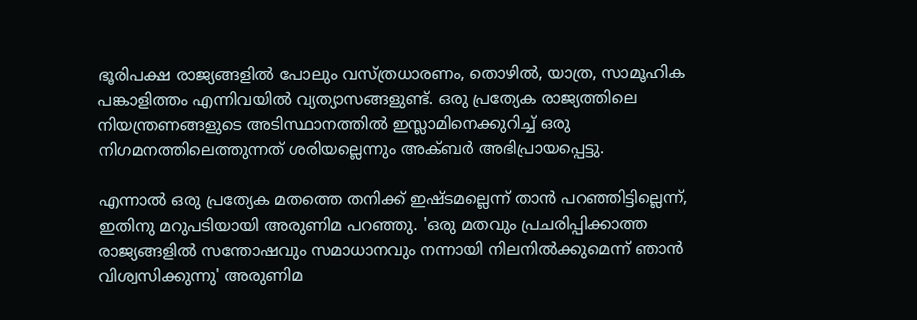ഭൂരിപക്ഷ രാജ്യങ്ങളില്‍ പോലും വസ്ത്രധാരണം, തൊഴില്‍, യാത്ര, സാമൂഹിക പങ്കാളിത്തം എന്നിവയില്‍ വ്യത്യാസങ്ങളുണ്ട്. ഒരു പ്രത്യേക രാജ്യത്തിലെ നിയന്ത്രണങ്ങളുടെ അടിസ്ഥാനത്തില്‍ ഇസ്ലാമിനെക്കുറിച്ച് ഒരു നിഗമനത്തിലെത്തുന്നത് ശരിയല്ലെന്നും അക്ബര്‍ അഭിപ്രായപ്പെട്ടു.

എന്നാല്‍ ഒരു പ്രത്യേക മതത്തെ തനിക്ക് ഇഷ്ടമല്ലെന്ന് താന്‍ പറഞ്ഞിട്ടില്ലെന്ന്, ഇതിനു മറുപടിയായി അരുണിമ പറഞ്ഞു. 'ഒരു മതവും പ്രചരിപ്പിക്കാത്ത രാജ്യങ്ങളില്‍ സന്തോഷവും സമാധാനവും നന്നായി നിലനില്‍ക്കുമെന്ന് ഞാന്‍ വിശ്വസിക്കുന്നു' അരുണിമ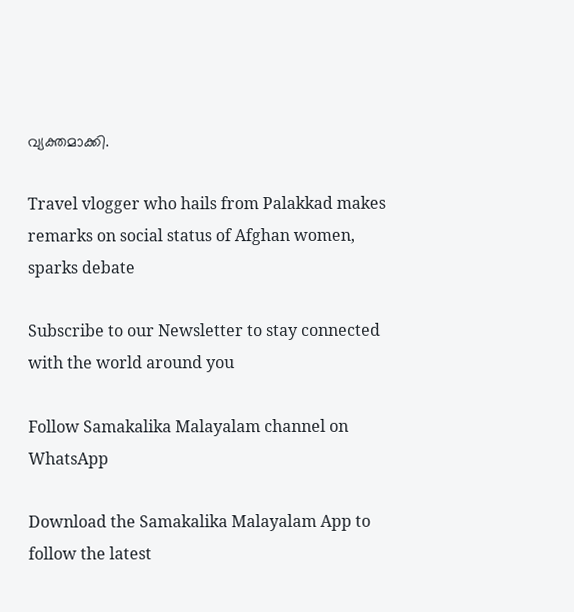വ്യക്തമാക്കി.

Travel vlogger who hails from Palakkad makes remarks on social status of Afghan women, sparks debate

Subscribe to our Newsletter to stay connected with the world around you

Follow Samakalika Malayalam channel on WhatsApp

Download the Samakalika Malayalam App to follow the latest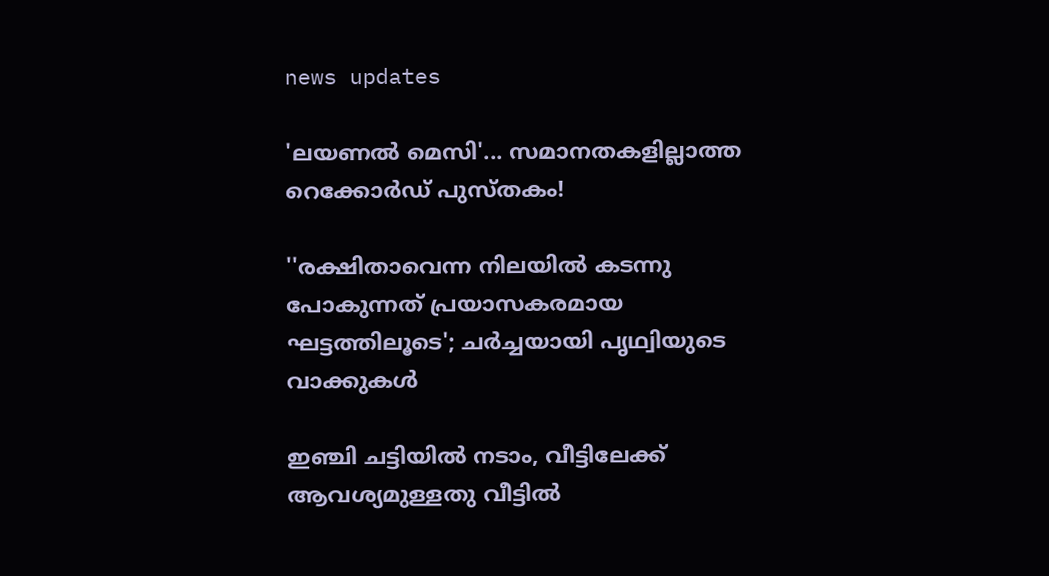news updates

'ലയണൽ മെസി'... സമാനതകളില്ലാത്ത റെക്കോർഡ് പുസ്തകം!

''രക്ഷിതാവെന്ന നിലയില്‍ കടന്നു പോകുന്നത് പ്രയാസകരമായ ഘട്ടത്തിലൂടെ'; ചര്‍ച്ചയായി പൃഥ്വിയുടെ വാക്കുകള്‍

ഇഞ്ചി ചട്ടിയില്‍ നടാം, വീട്ടിലേക്ക് ആവശ്യമുള്ളതു വീട്ടില്‍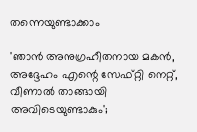തന്നെയുണ്ടാക്കാം

'ഞാന്‍ അനുഗ്രഹീതനായ മകന്‍, അദ്ദേഹം എന്റെ സേഫ്റ്റി നെറ്റ്, വീണാല്‍ താങ്ങായി അവിടെയുണ്ടാകും';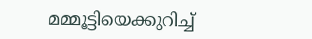മമ്മൂട്ടിയെക്കുറിച്ച്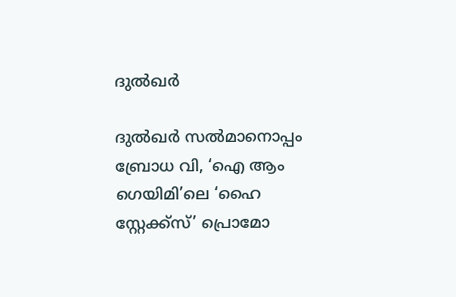ദുല്‍ഖര്‍

ദുൽഖർ സൽമാനൊപ്പം ബ്രോധ വി, ‘ഐ ആം ഗെയിമി’ലെ ‘ഹൈ സ്റ്റേക്ക്സ്’ പ്രൊമോ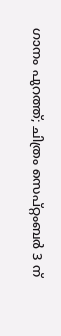ഗാനം പുറത്ത്; ചിത്രം സെപ്റ്റംബർ 3 ന്